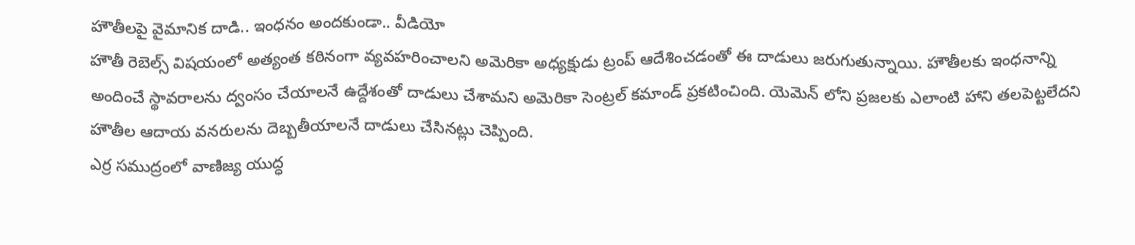హౌతీలపై వైమానిక దాడి.. ఇంధనం అందకుండా.. వీడియో
హౌతీ రెబెల్స్ విషయంలో అత్యంత కఠినంగా వ్యవహరించాలని అమెరికా అధ్యక్షుడు ట్రంప్ ఆదేశించడంతో ఈ దాడులు జరుగుతున్నాయి. హౌతీలకు ఇంధనాన్ని అందించే స్థావరాలను ద్వంసం చేయాలనే ఉద్దేశంతో దాడులు చేశామని అమెరికా సెంట్రల్ కమాండ్ ప్రకటించింది. యెమెన్ లోని ప్రజలకు ఎలాంటి హాని తలపెట్టలేదని హౌతీల ఆదాయ వనరులను దెబ్బతీయాలనే దాడులు చేసినట్లు చెప్పింది.
ఎర్ర సముద్రంలో వాణిజ్య యుద్ధ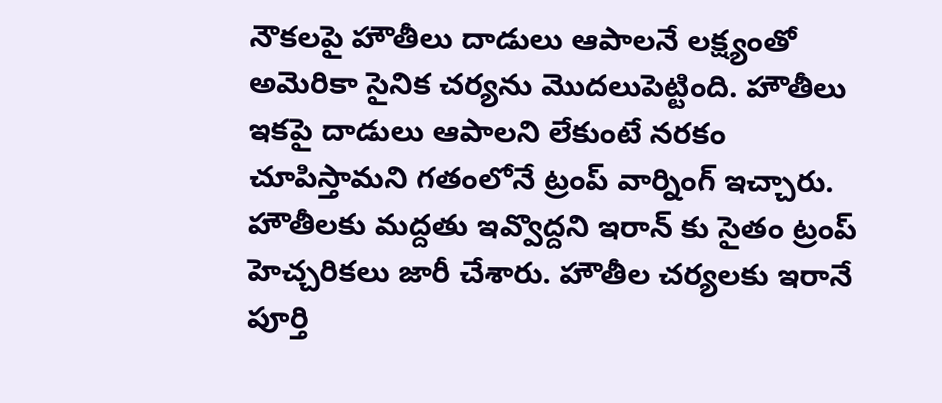నౌకలపై హౌతీలు దాడులు ఆపాలనే లక్ష్యంతో అమెరికా సైనిక చర్యను మొదలుపెట్టింది. హౌతీలు ఇకపై దాడులు ఆపాలని లేకుంటే నరకం చూపిస్తామని గతంలోనే ట్రంప్ వార్నింగ్ ఇచ్చారు. హౌతీలకు మద్దతు ఇవ్వొద్దని ఇరాన్ కు సైతం ట్రంప్ హెచ్చరికలు జారీ చేశారు. హౌతీల చర్యలకు ఇరానే పూర్తి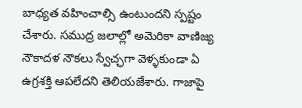బాధ్యత వహించాల్సి ఉంటుందని స్పష్టం చేశారు. సముద్ర జలాల్లో అమెరికా వాణిజ్య నౌకాదళ నౌకలు స్వేచ్ఛగా వెళ్ళకుండా ఏ ఉగ్రశక్తి ఆపలేదని తెలియజేశారు. గాజాపై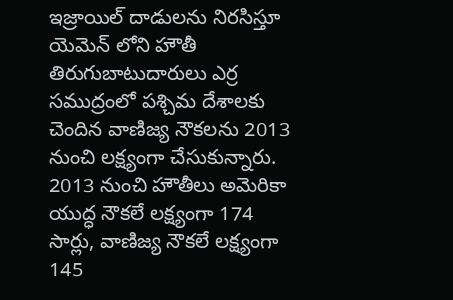ఇజ్రాయిల్ దాడులను నిరసిస్తూ యెమెన్ లోని హౌతీ తిరుగుబాటుదారులు ఎర్ర సముద్రంలో పశ్చిమ దేశాలకు చెందిన వాణిజ్య నౌకలను 2013 నుంచి లక్ష్యంగా చేసుకున్నారు. 2013 నుంచి హౌతీలు అమెరికా యుద్ధ నౌకలే లక్ష్యంగా 174 సార్లు, వాణిజ్య నౌకలే లక్ష్యంగా 145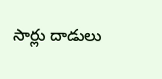సార్లు దాడులు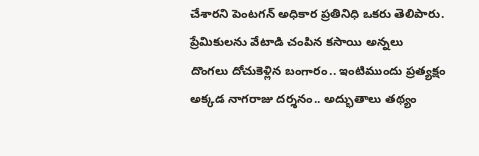చేశారని పెంటగన్ అధికార ప్రతినిధి ఒకరు తెలిపారు.
ప్రేమికులను వేటాడి చంపిన కసాయి అన్నలు
దొంగలు దోచుకెళ్లిన బంగారం.. ఇంటిముందు ప్రత్యక్షం
అక్కడ నాగరాజు దర్శనం.. అద్భుతాలు తథ్యం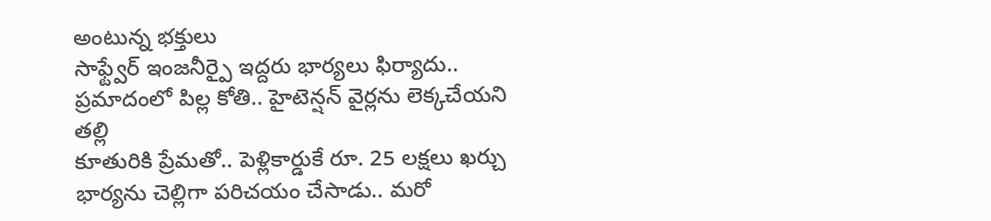అంటున్న భక్తులు
సాఫ్ట్వేర్ ఇంజనీర్పై ఇద్దరు భార్యలు ఫిర్యాదు..
ప్రమాదంలో పిల్ల కోతి.. హైటెన్షన్ వైర్లను లెక్కచేయని తల్లి
కూతురికి ప్రేమతో.. పెళ్లికార్డుకే రూ. 25 లక్షలు ఖర్చు
భార్యను చెల్లిగా పరిచయం చేసాడు.. మరో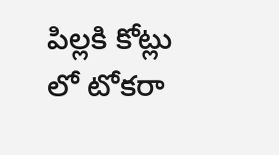పిల్లకి కోట్లు లో టోకరా